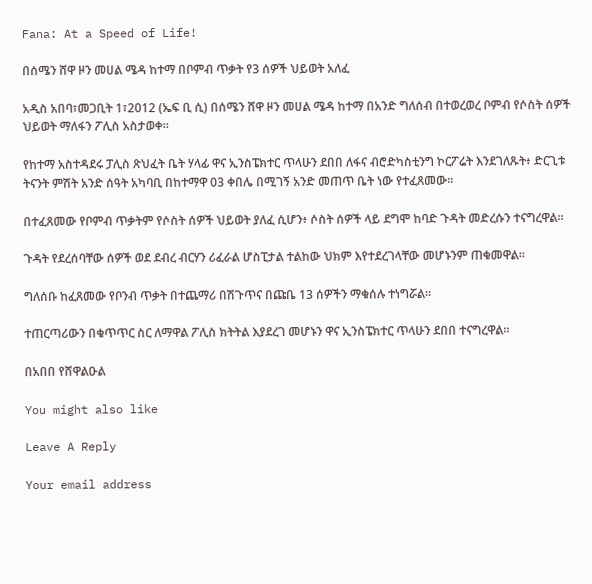Fana: At a Speed of Life!

በሰሜን ሸዋ ዞን መሀል ሜዳ ከተማ በቦምብ ጥቃት የ3 ሰዎች ህይወት አለፈ

አዲስ አበባ፣መጋቢት 1፣2012 (ኤፍ ቢ ሲ) በሰሜን ሸዋ ዞን መሀል ሜዳ ከተማ በአንድ ግለሰብ በተወረወረ ቦምብ የሶስት ሰዎች ህይወት ማለፋን ፖሊስ አስታወቀ።

የከተማ አስተዳደሩ ፓሊስ ጽህፈት ቤት ሃላፊ ዋና ኢንስፔክተር ጥላሁን ደበበ ለፋና ብሮድካስቲንግ ኮርፖሬት እንደገለጹት፥ ድርጊቱ ትናንት ምሽት አንድ ሰዓት አካባቢ በከተማዋ 03 ቀበሌ በሚገኝ አንድ መጠጥ ቤት ነው የተፈጸመው።

በተፈጸመው የቦምብ ጥቃትም የሶስት ሰዎች ህይወት ያለፈ ሲሆን፥ ሶስት ሰዎች ላይ ደግሞ ከባድ ጉዳት መድረሱን ተናግረዋል።

ጉዳት የደረሰባቸው ሰዎች ወደ ደብረ ብርሃን ሪፈራል ሆስፒታል ተልከው ህክም እየተደረገላቸው መሆኑንም ጠቁመዋል።

ግለሰቡ ከፈጸመው የቦንብ ጥቃት በተጨማሪ በሽጉጥና በጩቤ 13 ሰዎችን ማቁሰሉ ተነግሯል።

ተጠርጣሪውን በቁጥጥር ስር ለማዋል ፖሊስ ክትትል እያደረገ መሆኑን ዋና ኢንስፔክተር ጥላሁን ደበበ ተናግረዋል።

በአበበ የሸዋልዑል

You might also like

Leave A Reply

Your email address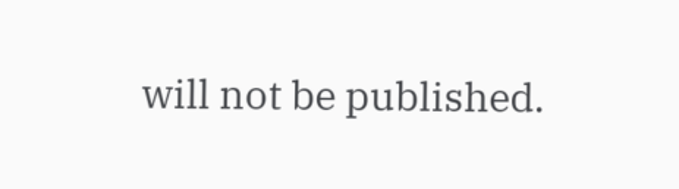will not be published.